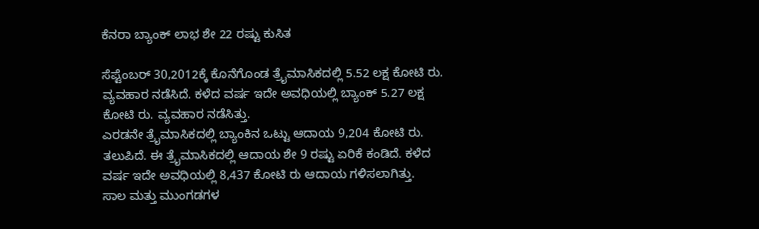ಕೆನರಾ ಬ್ಯಾಂಕ್ ಲಾಭ ಶೇ 22 ರಷ್ಟು ಕುಸಿತ

ಸೆಪ್ಟೆಂಬರ್ 30,2012ಕ್ಕೆ ಕೊನೆಗೊಂಡ ತ್ರೈಮಾಸಿಕದಲ್ಲಿ 5.52 ಲಕ್ಷ ಕೋಟಿ ರು. ವ್ಯವಹಾರ ನಡೆಸಿದೆ. ಕಳೆದ ವರ್ಷ ಇದೇ ಅವಧಿಯಲ್ಲಿ ಬ್ಯಾಂಕ್ 5.27 ಲಕ್ಷ ಕೋಟಿ ರು. ವ್ಯವಹಾರ ನಡೆಸಿತ್ತು.
ಎರಡನೇ ತ್ರೈಮಾಸಿಕದಲ್ಲಿ ಬ್ಯಾಂಕಿನ ಒಟ್ಟು ಆದಾಯ 9,204 ಕೋಟಿ ರು. ತಲುಪಿದೆ. ಈ ತ್ರೈಮಾಸಿಕದಲ್ಲಿ ಆದಾಯ ಶೇ 9 ರಷ್ಟು ಏರಿಕೆ ಕಂಡಿದೆ. ಕಳೆದ ವರ್ಷ ಇದೇ ಅವಧಿಯಲ್ಲಿ 8,437 ಕೋಟಿ ರು ಆದಾಯ ಗಳಿಸಲಾಗಿತ್ತು.
ಸಾಲ ಮತ್ತು ಮುಂಗಡಗಳ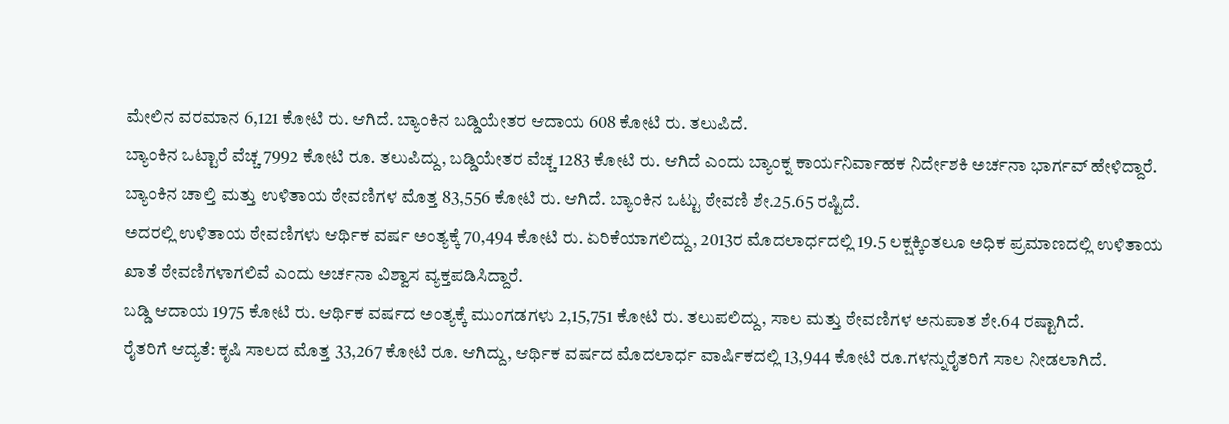ಮೇಲಿನ ವರಮಾನ 6,121 ಕೋಟಿ ರು. ಆಗಿದೆ. ಬ್ಯಾಂಕಿನ ಬಡ್ಡಿಯೇತರ ಆದಾಯ 608 ಕೋಟಿ ರು. ತಲುಪಿದೆ.
ಬ್ಯಾಂಕಿನ ಒಟ್ಟಾರೆ ವೆಚ್ಚ 7992 ಕೋಟಿ ರೂ. ತಲುಪಿದ್ದು, ಬಡ್ಡಿಯೇತರ ವೆಚ್ಚ 1283 ಕೋಟಿ ರು. ಆಗಿದೆ ಎಂದು ಬ್ಯಾಂಕ್ನ ಕಾರ್ಯನಿರ್ವಾಹಕ ನಿರ್ದೇಶಕಿ ಅರ್ಚನಾ ಭಾರ್ಗವ್ ಹೇಳಿದ್ದಾರೆ.
ಬ್ಯಾಂಕಿನ ಚಾಲ್ತಿ ಮತ್ತು ಉಳಿತಾಯ ಠೇವಣಿಗಳ ಮೊತ್ತ 83,556 ಕೋಟಿ ರು. ಆಗಿದೆ. ಬ್ಯಾಂಕಿನ ಒಟ್ಟು ಠೇವಣಿ ಶೇ.25.65 ರಷ್ಟಿದೆ.
ಅದರಲ್ಲಿ ಉಳಿತಾಯ ಠೇವಣಿಗಳು ಆರ್ಥಿಕ ವರ್ಷ ಅಂತ್ಯಕ್ಕೆ 70,494 ಕೋಟಿ ರು. ಏರಿಕೆಯಾಗಲಿದ್ದು, 2013ರ ಮೊದಲಾರ್ಧದಲ್ಲಿ 19.5 ಲಕ್ಷಕ್ಕಿಂತಲೂ ಅಧಿಕ ಪ್ರಮಾಣದಲ್ಲಿ ಉಳಿತಾಯ ಖಾತೆ ಠೇವಣಿಗಳಾಗಲಿವೆ ಎಂದು ಅರ್ಚನಾ ವಿಶ್ವಾಸ ವ್ಯಕ್ತಪಡಿಸಿದ್ದಾರೆ.
ಬಡ್ಡಿ ಆದಾಯ 1975 ಕೋಟಿ ರು. ಆರ್ಥಿಕ ವರ್ಷದ ಅಂತ್ಯಕ್ಕೆ ಮುಂಗಡಗಳು 2,15,751 ಕೋಟಿ ರು. ತಲುಪಲಿದ್ದು, ಸಾಲ ಮತ್ತು ಠೇವಣಿಗಳ ಅನುಪಾತ ಶೇ.64 ರಷ್ಟಾಗಿದೆ.
ರೈತರಿಗೆ ಆದ್ಯತೆ: ಕೃಷಿ ಸಾಲದ ಮೊತ್ತ 33,267 ಕೋಟಿ ರೂ. ಆಗಿದ್ದು, ಆರ್ಥಿಕ ವರ್ಷದ ಮೊದಲಾರ್ಧ ವಾರ್ಷಿಕದಲ್ಲಿ 13,944 ಕೋಟಿ ರೂ.ಗಳನ್ನುರೈತರಿಗೆ ಸಾಲ ನೀಡಲಾಗಿದೆ.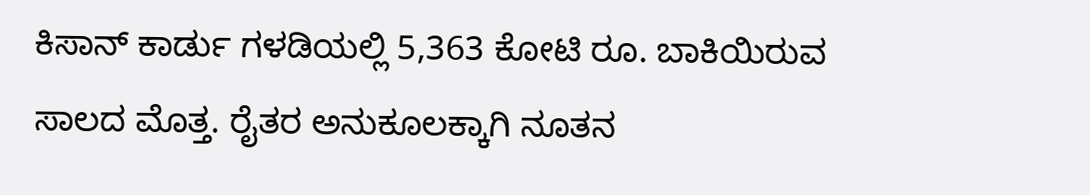ಕಿಸಾನ್ ಕಾರ್ಡು ಗಳಡಿಯಲ್ಲಿ 5,363 ಕೋಟಿ ರೂ. ಬಾಕಿಯಿರುವ ಸಾಲದ ಮೊತ್ತ. ರೈತರ ಅನುಕೂಲಕ್ಕಾಗಿ ನೂತನ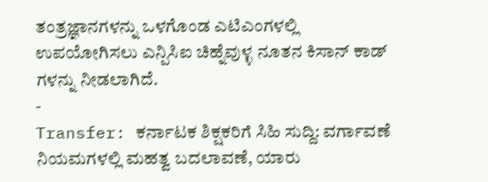ತಂತ್ರಜ್ಞಾನಗಳನ್ನು ಒಳಗೊಂಡ ಎಟಿಎಂಗಳಲ್ಲಿ ಉಪಯೋಗಿಸಲು ಎನ್ಪಿಸಿಐ ಚಿಹ್ನೆವುಳ್ಳ ನೂತನ ಕಿಸಾನ್ ಕಾಡ್ ಗಳನ್ನು ನೀಡಲಾಗಿದೆ.
-
Transfer: ಕರ್ನಾಟಕ ಶಿಕ್ಷಕರಿಗೆ ಸಿಹಿ ಸುದ್ದಿ: ವರ್ಗಾವಣೆ ನಿಯಮಗಳಲ್ಲಿ ಮಹತ್ವ ಬದಲಾವಣೆ, ಯಾರು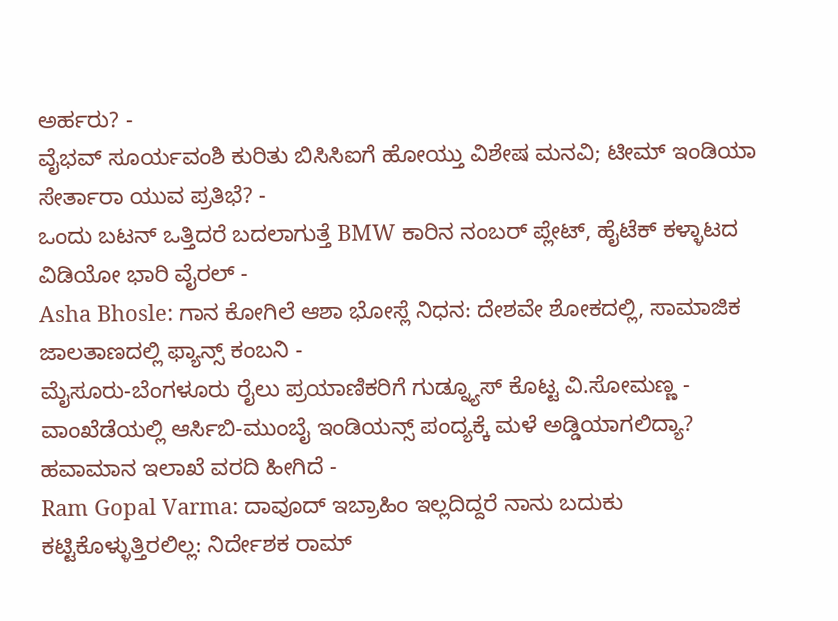ಅರ್ಹರು? -
ವೈಭವ್ ಸೂರ್ಯವಂಶಿ ಕುರಿತು ಬಿಸಿಸಿಐಗೆ ಹೋಯ್ತು ವಿಶೇಷ ಮನವಿ; ಟೀಮ್ ಇಂಡಿಯಾ ಸೇರ್ತಾರಾ ಯುವ ಪ್ರತಿಭೆ? -
ಒಂದು ಬಟನ್ ಒತ್ತಿದರೆ ಬದಲಾಗುತ್ತೆ BMW ಕಾರಿನ ನಂಬರ್ ಪ್ಲೇಟ್, ಹೈಟೆಕ್ ಕಳ್ಳಾಟದ ವಿಡಿಯೋ ಭಾರಿ ವೈರಲ್ -
Asha Bhosle: ಗಾನ ಕೋಗಿಲೆ ಆಶಾ ಭೋಸ್ಲೆ ನಿಧನ: ದೇಶವೇ ಶೋಕದಲ್ಲಿ, ಸಾಮಾಜಿಕ ಜಾಲತಾಣದಲ್ಲಿ ಫ್ಯಾನ್ಸ್ ಕಂಬನಿ -
ಮೈಸೂರು-ಬೆಂಗಳೂರು ರೈಲು ಪ್ರಯಾಣಿಕರಿಗೆ ಗುಡ್ನ್ಯೂಸ್ ಕೊಟ್ಟ ವಿ.ಸೋಮಣ್ಣ -
ವಾಂಖೆಡೆಯಲ್ಲಿ ಆರ್ಸಿಬಿ-ಮುಂಬೈ ಇಂಡಿಯನ್ಸ್ ಪಂದ್ಯಕ್ಕೆ ಮಳೆ ಅಡ್ಡಿಯಾಗಲಿದ್ಯಾ? ಹವಾಮಾನ ಇಲಾಖೆ ವರದಿ ಹೀಗಿದೆ -
Ram Gopal Varma: ದಾವೂದ್ ಇಬ್ರಾಹಿಂ ಇಲ್ಲದಿದ್ದರೆ ನಾನು ಬದುಕು ಕಟ್ಟಿಕೊಳ್ಳುತ್ತಿರಲಿಲ್ಲ: ನಿರ್ದೇಶಕ ರಾಮ್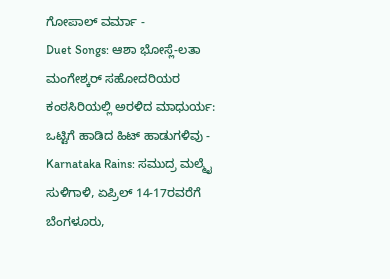ಗೋಪಾಲ್ ವರ್ಮಾ -
Duet Songs: ಆಶಾ ಭೋಸ್ಲೆ-ಲತಾ ಮಂಗೇಶ್ಕರ್ ಸಹೋದರಿಯರ ಕಂಠಸಿರಿಯಲ್ಲಿ ಅರಳಿದ ಮಾಧುರ್ಯ: ಒಟ್ಟಿಗೆ ಹಾಡಿದ ಹಿಟ್ ಹಾಡುಗಳಿವು -
Karnataka Rains: ಸಮುದ್ರ ಮಲ್ಮೈ ಸುಳಿಗಾಳಿ, ಏಪ್ರಿಲ್ 14-17ರವರೆಗೆ ಬೆಂಗಳೂರು,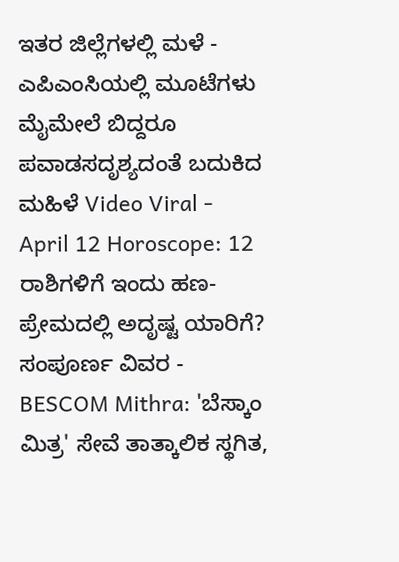ಇತರ ಜಿಲ್ಲೆಗಳಲ್ಲಿ ಮಳೆ -
ಎಪಿಎಂಸಿಯಲ್ಲಿ ಮೂಟೆಗಳು ಮೈಮೇಲೆ ಬಿದ್ದರೂ ಪವಾಡಸದೃಶ್ಯದಂತೆ ಬದುಕಿದ ಮಹಿಳೆ Video Viral -
April 12 Horoscope: 12 ರಾಶಿಗಳಿಗೆ ಇಂದು ಹಣ-ಪ್ರೇಮದಲ್ಲಿ ಅದೃಷ್ಟ ಯಾರಿಗೆ? ಸಂಪೂರ್ಣ ವಿವರ -
BESCOM Mithra: 'ಬೆಸ್ಕಾಂ ಮಿತ್ರ' ಸೇವೆ ತಾತ್ಕಾಲಿಕ ಸ್ಥಗಿತ,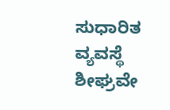ಸುಧಾರಿತ ವ್ಯವಸ್ಥೆ ಶೀಘ್ರವೇ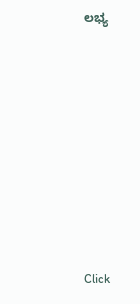ಲಭ್ಯ











Click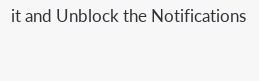it and Unblock the Notifications